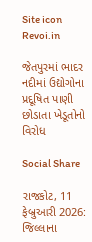Site icon Revoi.in

જેતપુરમાં ભાદર નદીમાં ઉદ્યોગોના પ્રદૂષિત પાણી છોડાતા ખેડૂતોનો વિરોધ

Social Share

રાજકોટ, 11 ફેબ્રુઆરી 2026:  જિલ્લાના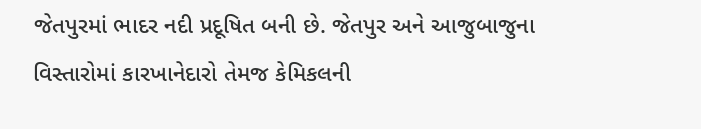જેતપુરમાં ભાદર નદી પ્રદૂષિત બની છે. જેતપુર અને આજુબાજુના વિસ્તારોમાં કારખાનેદારો તેમજ કેમિકલની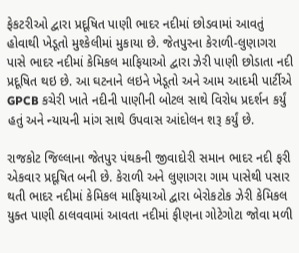ફેકટરીઓ દ્વારા પ્રદૂષિત પાણી ભાદર નદીમાં છોડવામાં આવતું હોવાથી ખેડૂતો મુશ્કેલીમાં મુકાયા છે. જેતપુરના કેરાળી-લુણાગરા પાસે ભાદર નદીમાં કેમિકલ માફિયાઓ દ્વારા ઝેરી પાણી છોડાતા નદી પ્રદૂષિત થઇ છે. આ ઘટનાને લઇને ખેડૂતો અને આમ આદમી પાર્ટીએ GPCB કચેરી ખાતે નદીની પાણીની બોટલ સાથે વિરોધ પ્રદર્શન કર્યું હતું અને ન્યાયની માંગ સાથે ઉપવાસ આંદોલન શરૂ કર્યું છે.

રાજકોટ જિલ્લાના જેતપુર પંથકની જીવાદોરી સમાન ભાદર નદી ફરી એકવાર પ્રદૂષિત બની છે. કેરાળી અને લુણાગરા ગામ પાસેથી પસાર થતી ભાદર નદીમાં કેમિકલ માફિયાઓ દ્વારા બેરોકટોક ઝેરી કેમિકલ યુક્ત પાણી ઠાલવવામાં આવતા નદીમાં ફીણના ગોટેગોટા જોવા મળી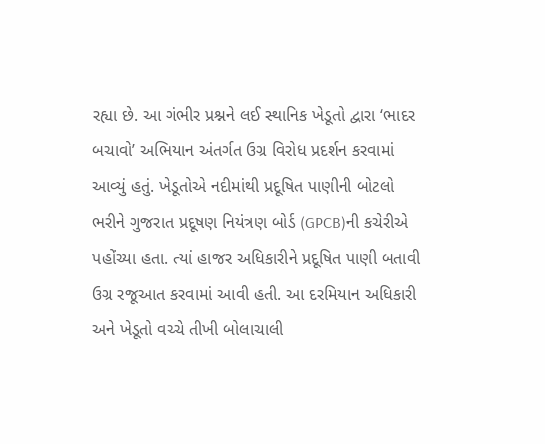રહ્યા છે. આ ગંભીર પ્રશ્નને લઈ સ્થાનિક ખેડૂતો દ્વારા ‘ભાદર બચાવો’ અભિયાન અંતર્ગત ઉગ્ર વિરોધ પ્રદર્શન કરવામાં આવ્યું હતું. ખેડૂતોએ નદીમાંથી પ્રદૂષિત પાણીની બોટલો ભરીને ગુજરાત પ્રદૂષણ નિયંત્રણ બોર્ડ (GPCB)ની કચેરીએ પહોંચ્યા હતા. ત્યાં હાજર અધિકારીને પ્રદૂષિત પાણી બતાવી ઉગ્ર રજૂઆત કરવામાં આવી હતી. આ દરમિયાન અધિકારી અને ખેડૂતો વચ્ચે તીખી બોલાચાલી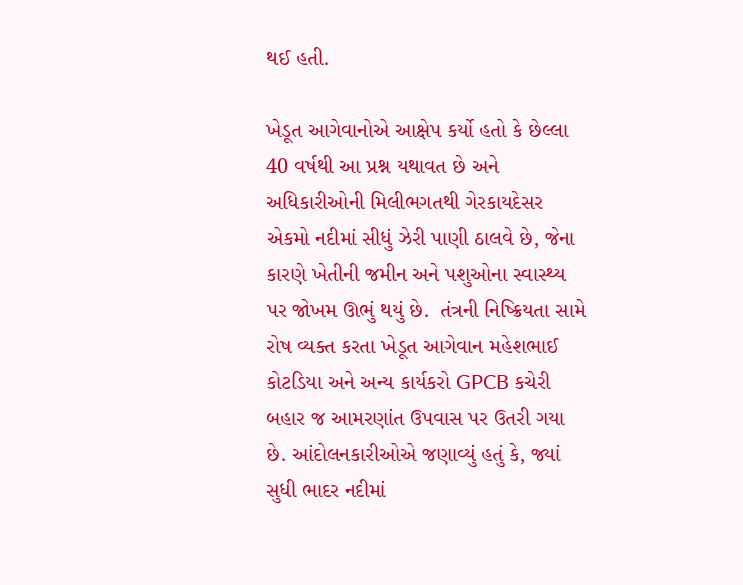થઈ હતી.

ખેડૂત આગેવાનોએ આક્ષેપ કર્યો હતો કે છેલ્લા 40 વર્ષથી આ પ્રશ્ન યથાવત છે અને અધિકારીઓની મિલીભગતથી ગેરકાયદેસર એકમો નદીમાં સીધું ઝેરી પાણી ઠાલવે છે, જેના કારણે ખેતીની જમીન અને પશુઓના સ્વાસ્થ્ય પર જોખમ ઊભું થયું છે.  તંત્રની નિષ્ક્રિયતા સામે રોષ વ્યક્ત કરતા ખેડૂત આગેવાન મહેશભાઈ કોટડિયા અને અન્ય કાર્યકરો GPCB કચેરી બહાર જ આમરણાંત ઉપવાસ પર ઉતરી ગયા છે. આંદોલનકારીઓએ જણાવ્યું હતું કે, જ્યાં સુધી ભાદર નદીમાં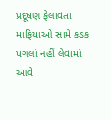પ્રદૂષણ ફેલાવતા માફિયાઓ સામે કડક પગલાં નહીં લેવામાં આવે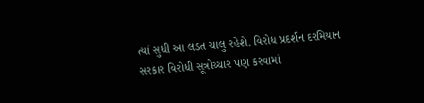ત્યાં સુધી આ લડત ચાલુ રહેશે. વિરોધ પ્રદર્શન દરમિયાન સરકાર વિરોધી સૂત્રોચ્ચાર પણ કરવામાં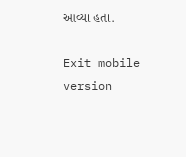આવ્યા હતા.

Exit mobile version